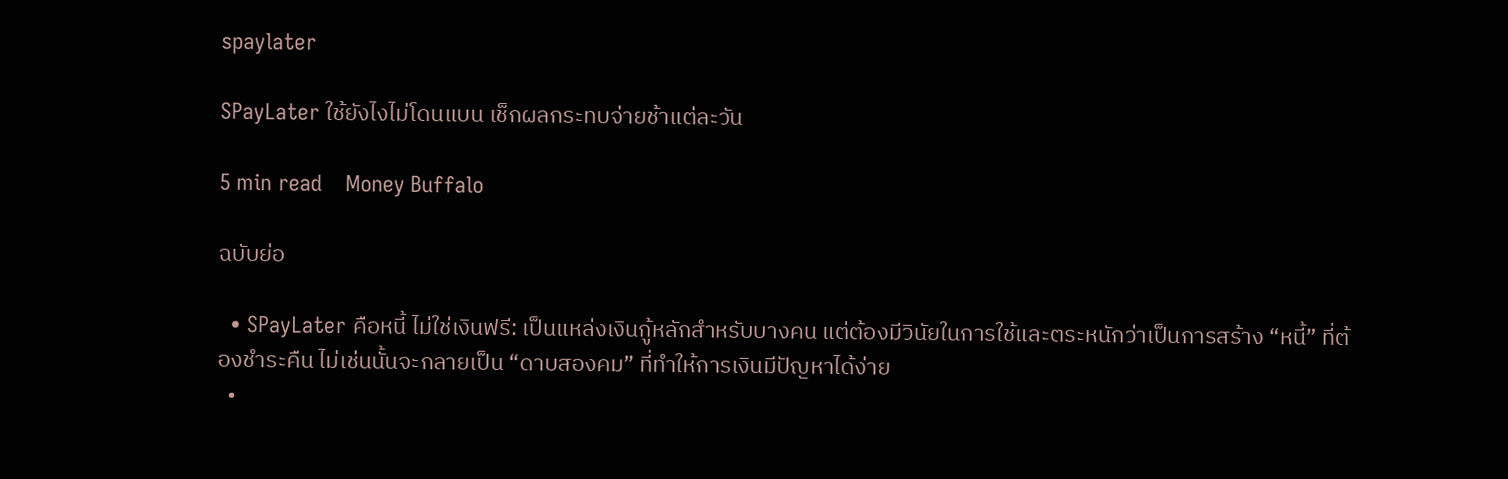spaylater

SPayLater ใช้ยังไงไม่โดนแบน เช็กผลกระทบจ่ายช้าแต่ละวัน

5 min read    Money Buffalo

ฉบับย่อ

  • SPayLater คือหนี้ ไม่ใช่เงินฟรี: เป็นแหล่งเงินกู้หลักสำหรับบางคน แต่ต้องมีวินัยในการใช้และตระหนักว่าเป็นการสร้าง “หนี้” ที่ต้องชำระคืน ไม่เช่นนั้นจะกลายเป็น “ดาบสองคม” ที่ทำให้การเงินมีปัญหาได้ง่าย
  •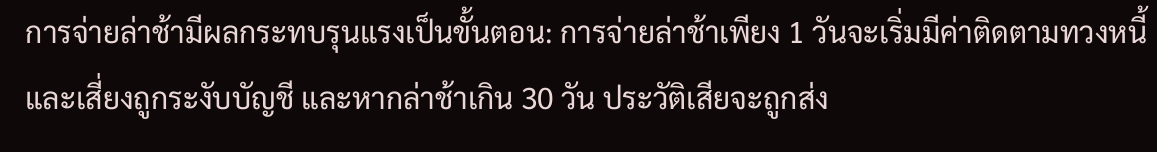การจ่ายล่าช้ามีผลกระทบรุนแรงเป็นขั้นตอน: การจ่ายล่าช้าเพียง 1 วันจะเริ่มมีค่าติดตามทวงหนี้และเสี่ยงถูกระงับบัญชี และหากล่าช้าเกิน 30 วัน ประวัติเสียจะถูกส่ง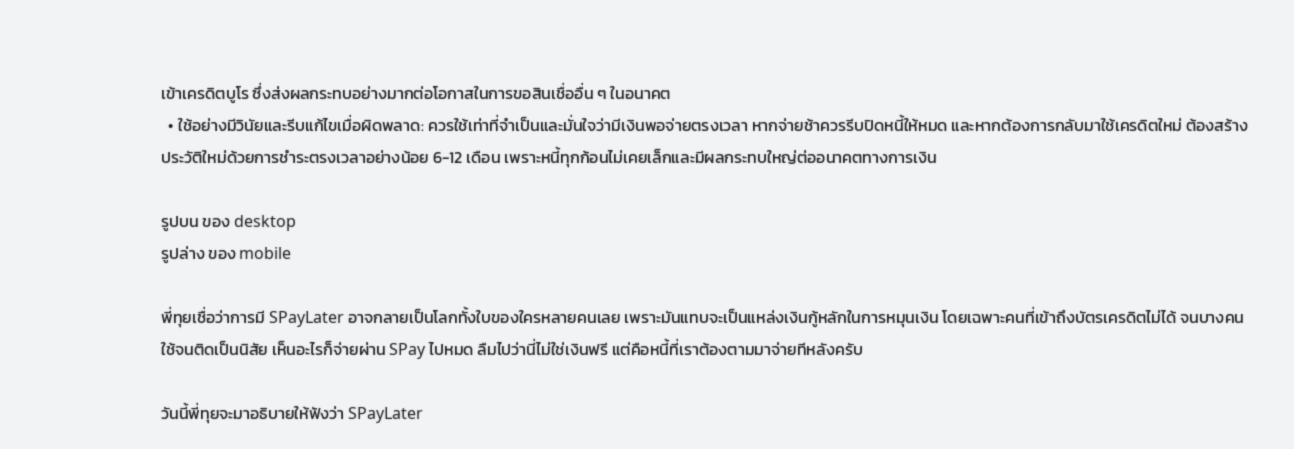เข้าเครดิตบูโร ซึ่งส่งผลกระทบอย่างมากต่อโอกาสในการขอสินเชื่ออื่น ๆ ในอนาคต
  • ใช้อย่างมีวินัยและรีบแก้ไขเมื่อผิดพลาด: ควรใช้เท่าที่จำเป็นและมั่นใจว่ามีเงินพอจ่ายตรงเวลา หากจ่ายช้าควรรีบปิดหนี้ให้หมด และหากต้องการกลับมาใช้เครดิตใหม่ ต้องสร้างประวัติใหม่ด้วยการชำระตรงเวลาอย่างน้อย 6-12 เดือน เพราะหนี้ทุกก้อนไม่เคยเล็กและมีผลกระทบใหญ่ต่ออนาคตทางการเงิน

รูปบน ของ desktop
รูปล่าง ของ mobile

พี่ทุยเชื่อว่าการมี SPayLater อาจกลายเป็นโลกทั้งใบของใครหลายคนเลย เพราะมันแทบจะเป็นแหล่งเงินกู้หลักในการหมุนเงิน โดยเฉพาะคนที่เข้าถึงบัตรเครดิตไม่ได้ จนบางคนใช้จนติดเป็นนิสัย เห็นอะไรก็จ่ายผ่าน SPay ไปหมด ลืมไปว่านี่ไม่ใช่เงินฟรี แต่คือหนี้ที่เราต้องตามมาจ่ายทีหลังครับ

วันนี้พี่ทุยจะมาอธิบายให้ฟังว่า SPayLater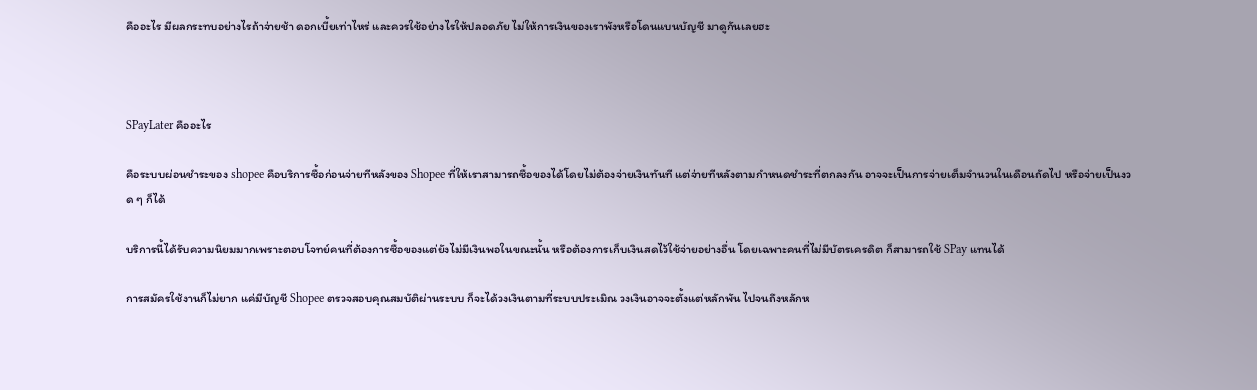คืออะไร มีผลกระทบอย่างไรถ้าจ่ายช้า ดอกเบี้ยเท่าไหร่ และควรใช้อย่างไรให้ปลอดภัย ไม่ให้การเงินของเราพังหรือโดนแบนบัญชี มาดูกันเลยฮะ



SPayLater คืออะไร

คือระบบผ่อนชำระของ shopee คือบริการซื้อก่อนจ่ายทีหลังของ Shopee ที่ให้เราสามารถซื้อของได้โดยไม่ต้องจ่ายเงินทันที แต่จ่ายทีหลังตามกำหนดชำระที่ตกลงกัน อาจจะเป็นการจ่ายเต็มจำนวนในเดือนถัดไป หรือจ่ายเป็นงวด ๆ ก็ได้

บริการนี้ได้รับความนิยมมากเพราะตอบโจทย์คนที่ต้องการซื้อของแต่ยังไม่มีเงินพอในขณะนั้น หรือต้องการเก็บเงินสดไว้ใช้จ่ายอย่างอื่น โดยเฉพาะคนที่ไม่มีบัตรเครดิต ก็สามารถใช้ SPay แทนได้

การสมัครใช้งานก็ไม่ยาก แค่มีบัญชี Shopee ตรวจสอบคุณสมบัติผ่านระบบ ก็จะได้วงเงินตามที่ระบบประเมิณ วงเงินอาจจะตั้งแต่หลักพัน ไปจนถึงหลักห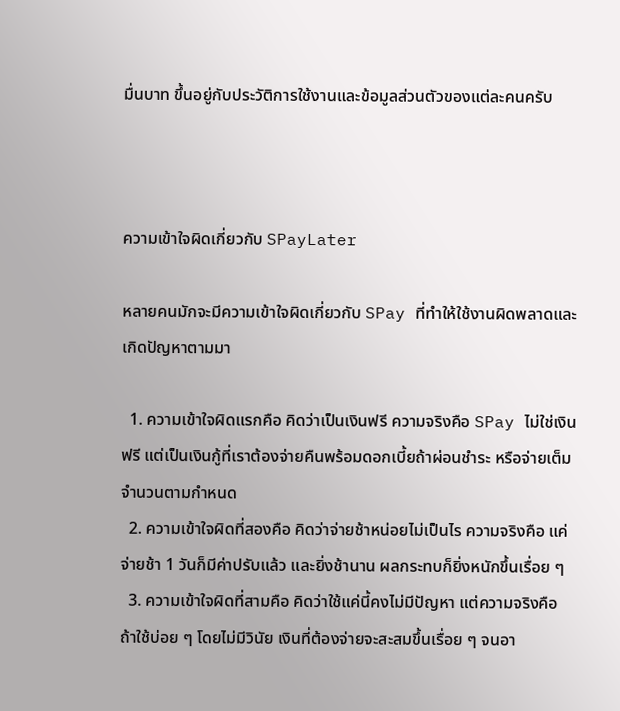มื่นบาท ขึ้นอยู่กับประวัติการใช้งานและข้อมูลส่วนตัวของแต่ละคนครับ



ความเข้าใจผิดเกี่ยวกับ SPayLater

หลายคนมักจะมีความเข้าใจผิดเกี่ยวกับ SPay ที่ทำให้ใช้งานผิดพลาดและเกิดปัญหาตามมา

  1. ความเข้าใจผิดแรกคือ คิดว่าเป็นเงินฟรี ความจริงคือ SPay ไม่ใช่เงินฟรี แต่เป็นเงินกู้ที่เราต้องจ่ายคืนพร้อมดอกเบี้ยถ้าผ่อนชำระ หรือจ่ายเต็มจำนวนตามกำหนด
  2. ความเข้าใจผิดที่สองคือ คิดว่าจ่ายช้าหน่อยไม่เป็นไร ความจริงคือ แค่จ่ายช้า 1 วันก็มีค่าปรับแล้ว และยิ่งช้านาน ผลกระทบก็ยิ่งหนักขึ้นเรื่อย ๆ
  3. ความเข้าใจผิดที่สามคือ คิดว่าใช้แค่นี้คงไม่มีปัญหา แต่ความจริงคือ ถ้าใช้บ่อย ๆ โดยไม่มีวินัย เงินที่ต้องจ่ายจะสะสมขึ้นเรื่อย ๆ จนอา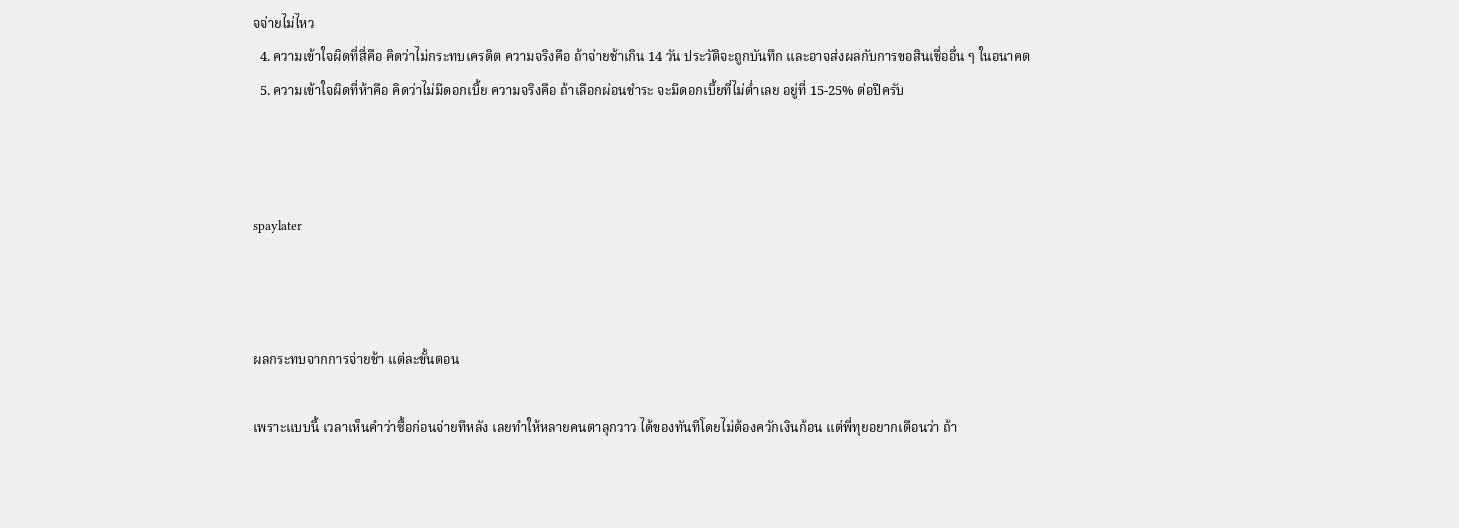จจ่ายไม่ไหว
  4. ความเข้าใจผิดที่สี่คือ คิดว่าไม่กระทบเครดิต ความจริงคือ ถ้าจ่ายช้าเกิน 14 วัน ประวัติจะถูกบันทึก และอาจส่งผลกับการขอสินเชื่ออื่น ๆ ในอนาคต
  5. ความเข้าใจผิดที่ห้าคือ คิดว่าไม่มีดอกเบี้ย ความจริงคือ ถ้าเลือกผ่อนชำระ จะมีดอกเบี้ยที่ไม่ต่ำเลย อยู่ที่ 15-25% ต่อปีครับ



spaylater



ผลกระทบจากการจ่ายช้า แต่ละขั้นตอน

เพราะแบบนี้ เวลาเห็นคำว่าซื้อก่อนจ่ายทีหลัง เลยทำให้หลายคนตาลุกวาว ได้ของทันทีโดยไม่ต้องควักเงินก้อน แต่พี่ทุยอยากเตือนว่า ถ้า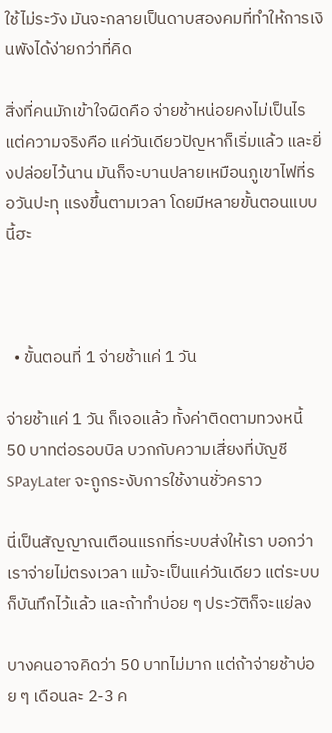ใช้ไม่ระวัง มันจะกลายเป็นดาบสองคมที่ทำให้การเงินพังได้ง่ายกว่าที่คิด

สิ่งที่คนมักเข้าใจผิดคือ จ่ายช้าหน่อยคงไม่เป็นไร แต่ความจริงคือ แค่วันเดียวปัญหาก็เริ่มแล้ว และยิ่งปล่อยไว้นาน มันก็จะบานปลายเหมือนภูเขาไฟที่รอวันปะทุ แรงขึ้นตามเวลา โดยมีหลายขั้นตอนแบบนี้ฮะ



  • ขั้นตอนที่ 1 จ่ายช้าแค่ 1 วัน

จ่ายช้าแค่ 1 วัน ก็เจอแล้ว ทั้งค่าติดตามทวงหนี้ 50 บาทต่อรอบบิล บวกกับความเสี่ยงที่บัญชี SPayLater จะถูกระงับการใช้งานชั่วคราว

นี่เป็นสัญญาณเตือนแรกที่ระบบส่งให้เรา บอกว่าเราจ่ายไม่ตรงเวลา แม้จะเป็นแค่วันเดียว แต่ระบบก็บันทึกไว้แล้ว และถ้าทำบ่อย ๆ ประวัติก็จะแย่ลง

บางคนอาจคิดว่า 50 บาทไม่มาก แต่ถ้าจ่ายช้าบ่อย ๆ เดือนละ 2-3 ค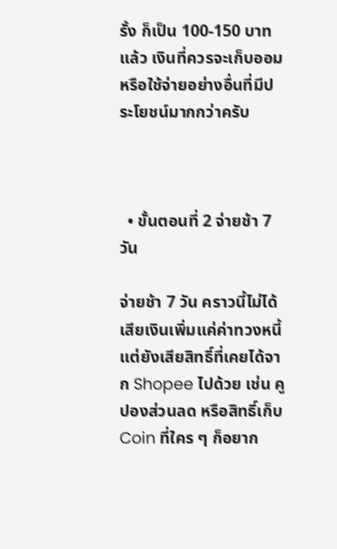รั้ง ก็เป็น 100-150 บาทแล้ว เงินที่ควรจะเก็บออมหรือใช้จ่ายอย่างอื่นที่มีประโยชน์มากกว่าครับ



  • ขั้นตอนที่ 2 จ่ายช้า 7 วัน

จ่ายช้า 7 วัน คราวนี้ไม่ได้เสียเงินเพิ่มแค่ค่าทวงหนี้ แต่ยังเสียสิทธิ์ที่เคยได้จาก Shopee ไปด้วย เช่น คูปองส่วนลด หรือสิทธิ์เก็บ Coin ที่ใคร ๆ ก็อยาก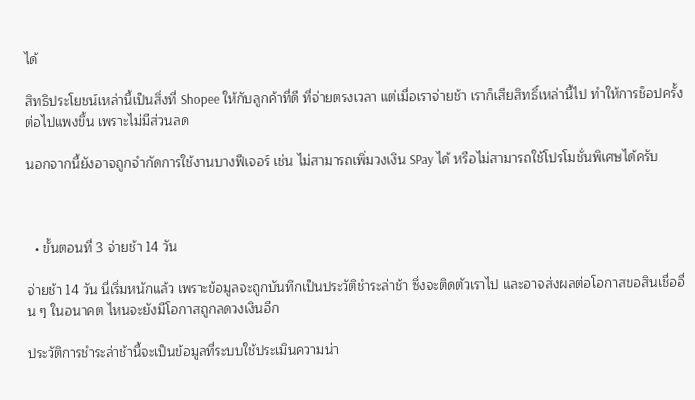ได้

สิทธิประโยชน์เหล่านี้เป็นสิ่งที่ Shopee ให้กับลูกค้าที่ดี ที่จ่ายตรงเวลา แต่เมื่อเราจ่ายช้า เราก็เสียสิทธิ์เหล่านี้ไป ทำให้การช็อปครั้งต่อไปแพงขึ้น เพราะไม่มีส่วนลด

นอกจากนี้ยังอาจถูกจำกัดการใช้งานบางฟีเจอร์ เช่น ไม่สามารถเพิ่มวงเงิน SPay ได้ หรือไม่สามารถใช้โปรโมชั่นพิเศษได้ครับ



  • ขั้นตอนที่ 3 จ่ายช้า 14 วัน

จ่ายช้า 14 วัน นี่เริ่มหนักแล้ว เพราะข้อมูลจะถูกบันทึกเป็นประวัติชำระล่าช้า ซึ่งจะติดตัวเราไป และอาจส่งผลต่อโอกาสขอสินเชื่ออื่น ๆ ในอนาคต ไหนจะยังมีโอกาสถูกลดวงเงินอีก

ประวัติการชำระล่าช้านี้จะเป็นข้อมูลที่ระบบใช้ประเมินความน่า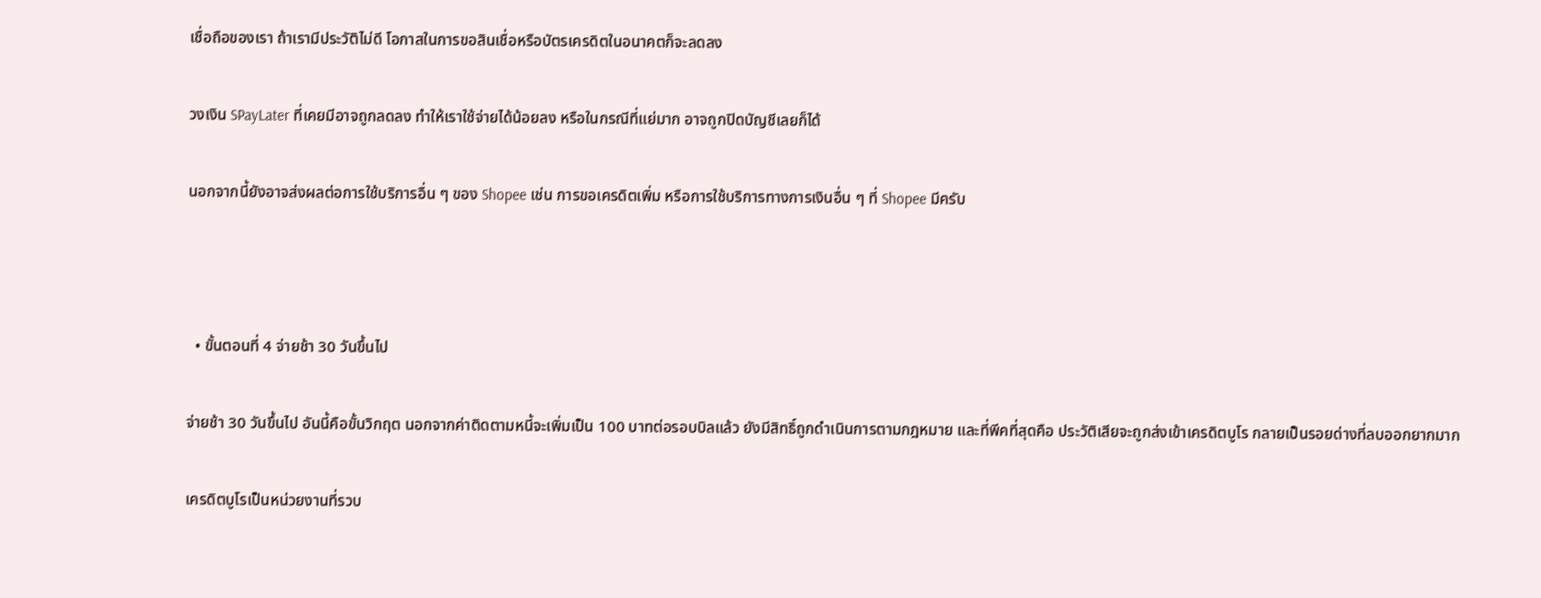เชื่อถือของเรา ถ้าเรามีประวัติไม่ดี โอกาสในการขอสินเชื่อหรือบัตรเครดิตในอนาคตก็จะลดลง

วงเงิน SPayLater ที่เคยมีอาจถูกลดลง ทำให้เราใช้จ่ายได้น้อยลง หรือในกรณีที่แย่มาก อาจถูกปิดบัญชีเลยก็ได้

นอกจากนี้ยังอาจส่งผลต่อการใช้บริการอื่น ๆ ของ Shopee เช่น การขอเครดิตเพิ่ม หรือการใช้บริการทางการเงินอื่น ๆ ที่ Shopee มีครับ



  • ขั้นตอนที่ 4 จ่ายช้า 30 วันขึ้นไป

จ่ายช้า 30 วันขึ้นไป อันนี้คือขั้นวิกฤต นอกจากค่าติดตามหนี้จะเพิ่มเป็น 100 บาทต่อรอบบิลแล้ว ยังมีสิทธิ์ถูกดำเนินการตามกฎหมาย และที่พีคที่สุดคือ ประวัติเสียจะถูกส่งเข้าเครดิตบูโร กลายเป็นรอยด่างที่ลบออกยากมาก

เครดิตบูโรเป็นหน่วยงานที่รวบ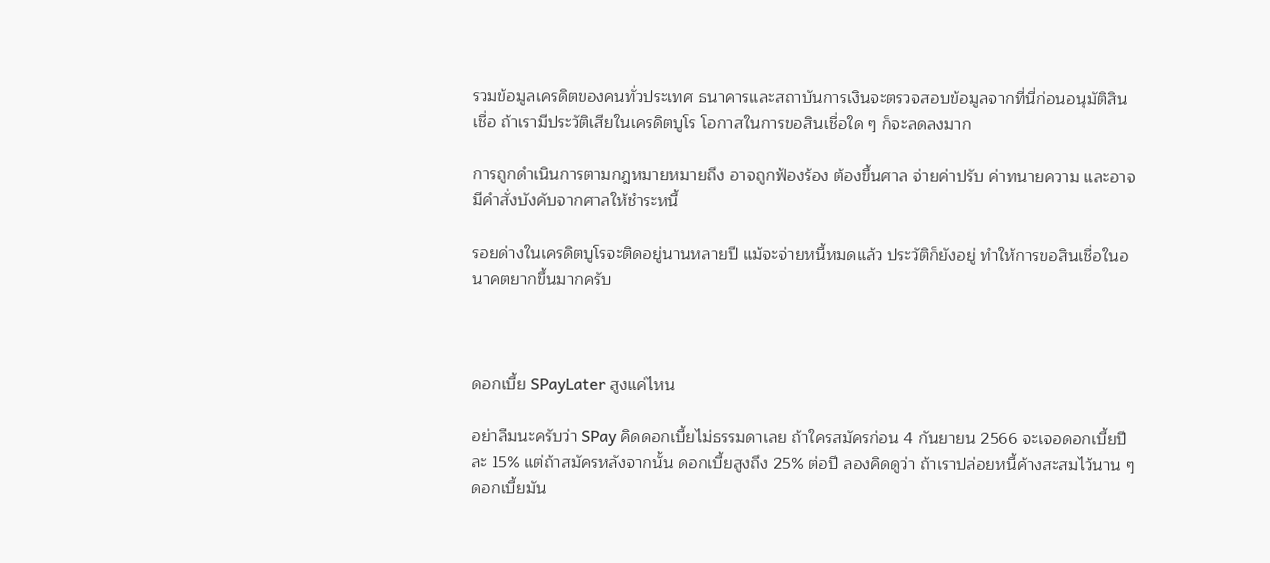รวมข้อมูลเครดิตของคนทั่วประเทศ ธนาคารและสถาบันการเงินจะตรวจสอบข้อมูลจากที่นี่ก่อนอนุมัติสินเชื่อ ถ้าเรามีประวัติเสียในเครดิตบูโร โอกาสในการขอสินเชื่อใด ๆ ก็จะลดลงมาก

การถูกดำเนินการตามกฎหมายหมายถึง อาจถูกฟ้องร้อง ต้องขึ้นศาล จ่ายค่าปรับ ค่าทนายความ และอาจมีคำสั่งบังคับจากศาลให้ชำระหนี้

รอยด่างในเครดิตบูโรจะติดอยู่นานหลายปี แม้จะจ่ายหนี้หมดแล้ว ประวัติก็ยังอยู่ ทำให้การขอสินเชื่อในอนาคตยากขึ้นมากครับ



ดอกเบี้ย SPayLater สูงแค่ไหน

อย่าลืมนะครับว่า SPay คิดดอกเบี้ยไม่ธรรมดาเลย ถ้าใครสมัครก่อน 4 กันยายน 2566 จะเจอดอกเบี้ยปีละ 15% แต่ถ้าสมัครหลังจากนั้น ดอกเบี้ยสูงถึง 25% ต่อปี ลองคิดดูว่า ถ้าเราปล่อยหนี้ค้างสะสมไว้นาน ๆ ดอกเบี้ยมัน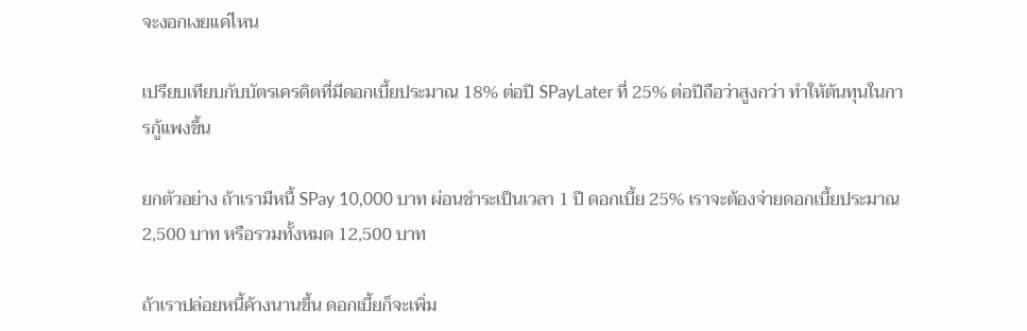จะงอกเงยแค่ไหน

เปรียบเทียบกับบัตรเครดิตที่มีดอกเบี้ยประมาณ 18% ต่อปี SPayLater ที่ 25% ต่อปีถือว่าสูงกว่า ทำให้ต้นทุนในการกู้แพงขึ้น

ยกตัวอย่าง ถ้าเรามีหนี้ SPay 10,000 บาท ผ่อนชำระเป็นเวลา 1 ปี ดอกเบี้ย 25% เราจะต้องจ่ายดอกเบี้ยประมาณ 2,500 บาท หรือรวมทั้งหมด 12,500 บาท

ถ้าเราปล่อยหนี้ค้างนานขึ้น ดอกเบี้ยก็จะเพิ่ม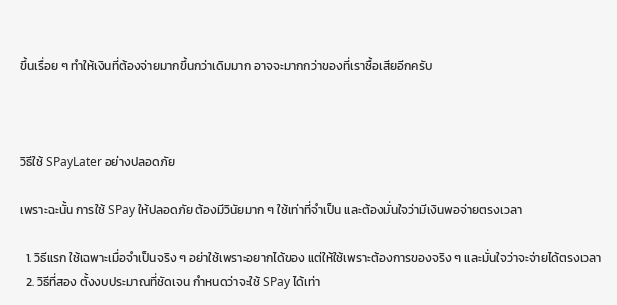ขึ้นเรื่อย ๆ ทำให้เงินที่ต้องจ่ายมากขึ้นกว่าเดิมมาก อาจจะมากกว่าของที่เราซื้อเสียอีกครับ



วิธีใช้ SPayLater อย่างปลอดภัย

เพราะฉะนั้น การใช้ SPay ให้ปลอดภัย ต้องมีวินัยมาก ๆ ใช้เท่าที่จำเป็น และต้องมั่นใจว่ามีเงินพอจ่ายตรงเวลา

  1. วิธีแรก ใช้เฉพาะเมื่อจำเป็นจริง ๆ อย่าใช้เพราะอยากได้ของ แต่ให้ใช้เพราะต้องการของจริง ๆ และมั่นใจว่าจะจ่ายได้ตรงเวลา
  2. วิธีที่สอง ตั้งงบประมาณที่ชัดเจน กำหนดว่าจะใช้ SPay ได้เท่า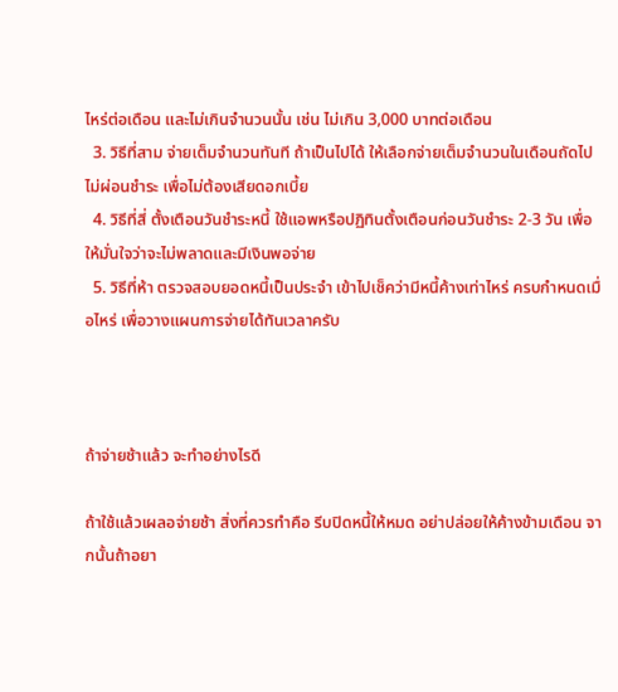ไหร่ต่อเดือน และไม่เกินจำนวนนั้น เช่น ไม่เกิน 3,000 บาทต่อเดือน
  3. วิธีที่สาม จ่ายเต็มจำนวนทันที ถ้าเป็นไปได้ ให้เลือกจ่ายเต็มจำนวนในเดือนถัดไป ไม่ผ่อนชำระ เพื่อไม่ต้องเสียดอกเบี้ย
  4. วิธีที่สี่ ตั้งเตือนวันชำระหนี้ ใช้แอพหรือปฏิทินตั้งเตือนก่อนวันชำระ 2-3 วัน เพื่อให้มั่นใจว่าจะไม่พลาดและมีเงินพอจ่าย
  5. วิธีที่ห้า ตรวจสอบยอดหนี้เป็นประจำ เข้าไปเช็คว่ามีหนี้ค้างเท่าไหร่ ครบกำหนดเมื่อไหร่ เพื่อวางแผนการจ่ายได้ทันเวลาครับ



ถ้าจ่ายช้าแล้ว จะทำอย่างไรดี

ถ้าใช้แล้วเผลอจ่ายช้า สิ่งที่ควรทำคือ รีบปิดหนี้ให้หมด อย่าปล่อยให้ค้างข้ามเดือน จากนั้นถ้าอยา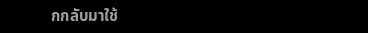กกลับมาใช้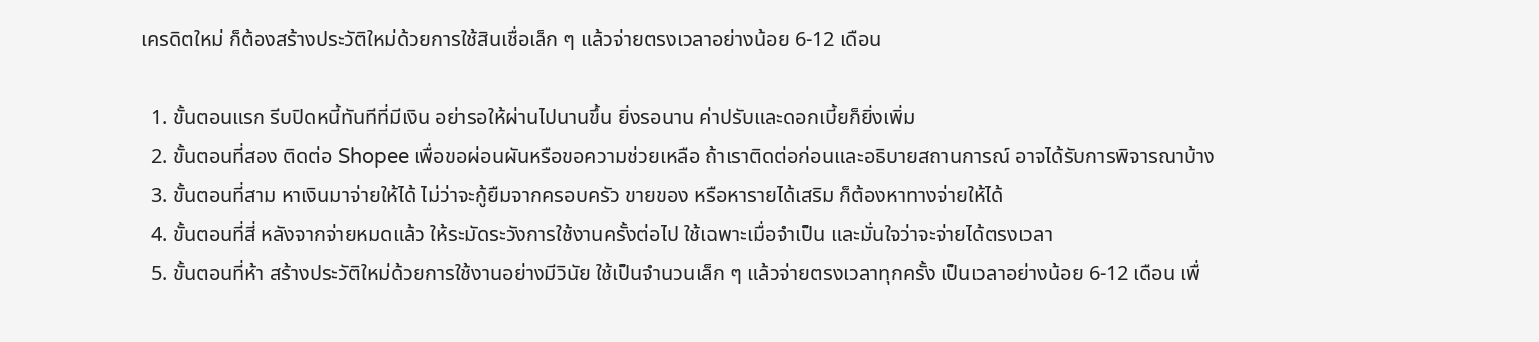เครดิตใหม่ ก็ต้องสร้างประวัติใหม่ด้วยการใช้สินเชื่อเล็ก ๆ แล้วจ่ายตรงเวลาอย่างน้อย 6-12 เดือน

  1. ขั้นตอนแรก รีบปิดหนี้ทันทีที่มีเงิน อย่ารอให้ผ่านไปนานขึ้น ยิ่งรอนาน ค่าปรับและดอกเบี้ยก็ยิ่งเพิ่ม
  2. ขั้นตอนที่สอง ติดต่อ Shopee เพื่อขอผ่อนผันหรือขอความช่วยเหลือ ถ้าเราติดต่อก่อนและอธิบายสถานการณ์ อาจได้รับการพิจารณาบ้าง
  3. ขั้นตอนที่สาม หาเงินมาจ่ายให้ได้ ไม่ว่าจะกู้ยืมจากครอบครัว ขายของ หรือหารายได้เสริม ก็ต้องหาทางจ่ายให้ได้
  4. ขั้นตอนที่สี่ หลังจากจ่ายหมดแล้ว ให้ระมัดระวังการใช้งานครั้งต่อไป ใช้เฉพาะเมื่อจำเป็น และมั่นใจว่าจะจ่ายได้ตรงเวลา
  5. ขั้นตอนที่ห้า สร้างประวัติใหม่ด้วยการใช้งานอย่างมีวินัย ใช้เป็นจำนวนเล็ก ๆ แล้วจ่ายตรงเวลาทุกครั้ง เป็นเวลาอย่างน้อย 6-12 เดือน เพื่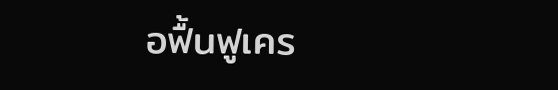อฟื้นฟูเคร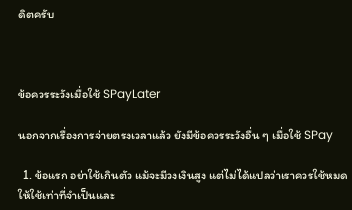ดิตครับ



ข้อควรระวังเมื่อใช้ SPayLater

นอกจากเรื่องการจ่ายตรงเวลาแล้ว ยังมีข้อควรระวังอื่น ๆ เมื่อใช้ SPay

  1. ข้อแรก อย่าใช้เกินตัว แม้จะมีวงเงินสูง แต่ไม่ได้แปลว่าเราควรใช้หมด ให้ใช้เท่าที่จำเป็นและ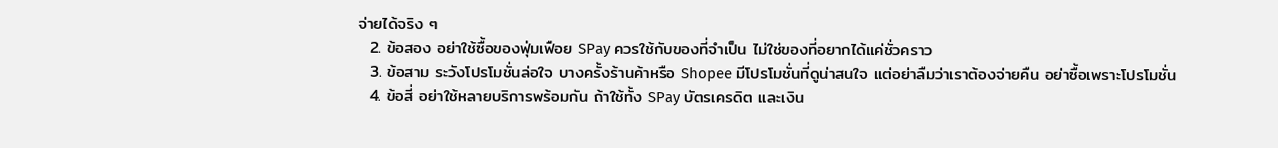จ่ายได้จริง ๆ
  2. ข้อสอง อย่าใช้ซื้อของฟุ่มเฟือย SPay ควรใช้กับของที่จำเป็น ไม่ใช่ของที่อยากได้แค่ชั่วคราว
  3. ข้อสาม ระวังโปรโมชั่นล่อใจ บางครั้งร้านค้าหรือ Shopee มีโปรโมชั่นที่ดูน่าสนใจ แต่อย่าลืมว่าเราต้องจ่ายคืน อย่าซื้อเพราะโปรโมชั่น
  4. ข้อสี่ อย่าใช้หลายบริการพร้อมกัน ถ้าใช้ทั้ง SPay บัตรเครดิต และเงิน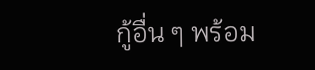กู้อื่น ๆ พร้อม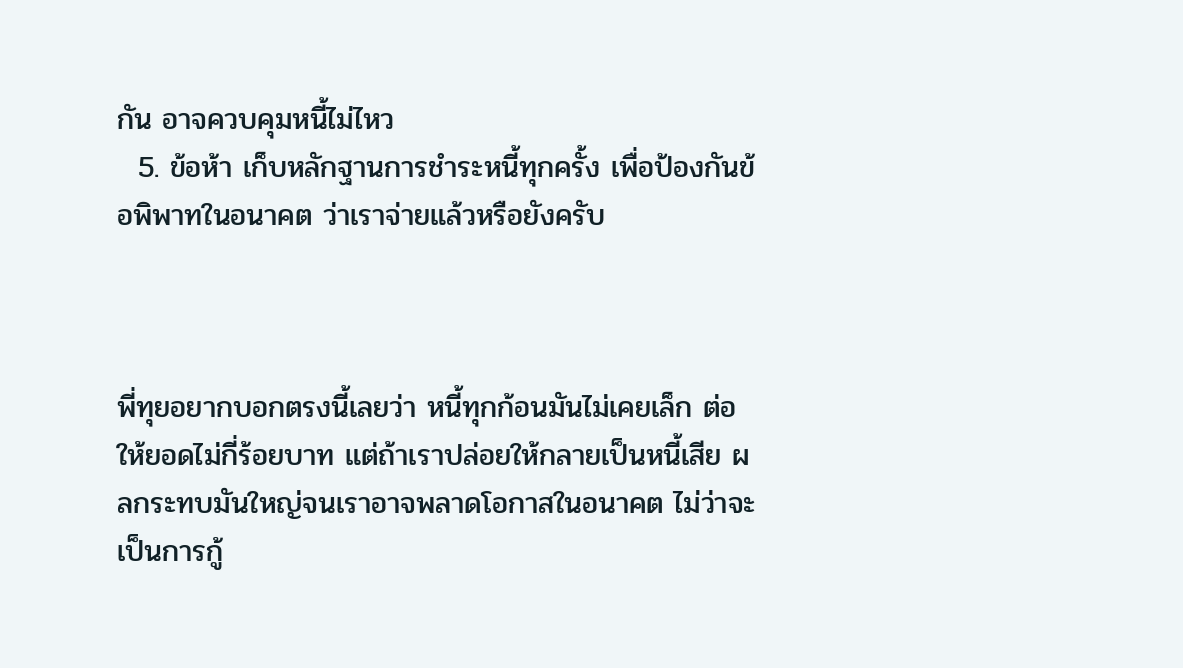กัน อาจควบคุมหนี้ไม่ไหว
  5. ข้อห้า เก็บหลักฐานการชำระหนี้ทุกครั้ง เพื่อป้องกันข้อพิพาทในอนาคต ว่าเราจ่ายแล้วหรือยังครับ



พี่ทุยอยากบอกตรงนี้เลยว่า หนี้ทุกก้อนมันไม่เคยเล็ก ต่อให้ยอดไม่กี่ร้อยบาท แต่ถ้าเราปล่อยให้กลายเป็นหนี้เสีย ผลกระทบมันใหญ่จนเราอาจพลาดโอกาสในอนาคต ไม่ว่าจะเป็นการกู้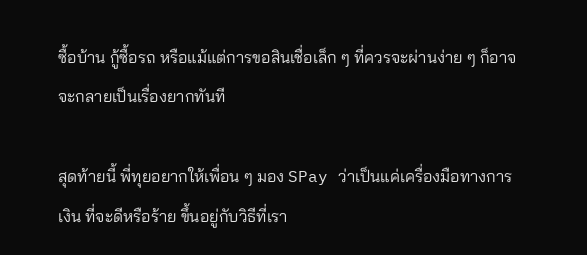ซื้อบ้าน กู้ซื้อรถ หรือแม้แต่การขอสินเชื่อเล็ก ๆ ที่ควรจะผ่านง่าย ๆ ก็อาจจะกลายเป็นเรื่องยากทันที

สุดท้ายนี้ พี่ทุยอยากให้เพื่อน ๆ มอง SPay ว่าเป็นแค่เครื่องมือทางการเงิน ที่จะดีหรือร้าย ขึ้นอยู่กับวิธีที่เรา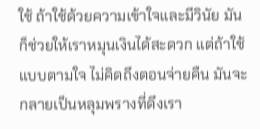ใช้ ถ้าใช้ด้วยความเข้าใจและมีวินัย มันก็ช่วยให้เราหมุนเงินได้สะดวก แต่ถ้าใช้แบบตามใจ ไม่คิดถึงตอนจ่ายคืน มันจะกลายเป็นหลุมพรางที่ดึงเรา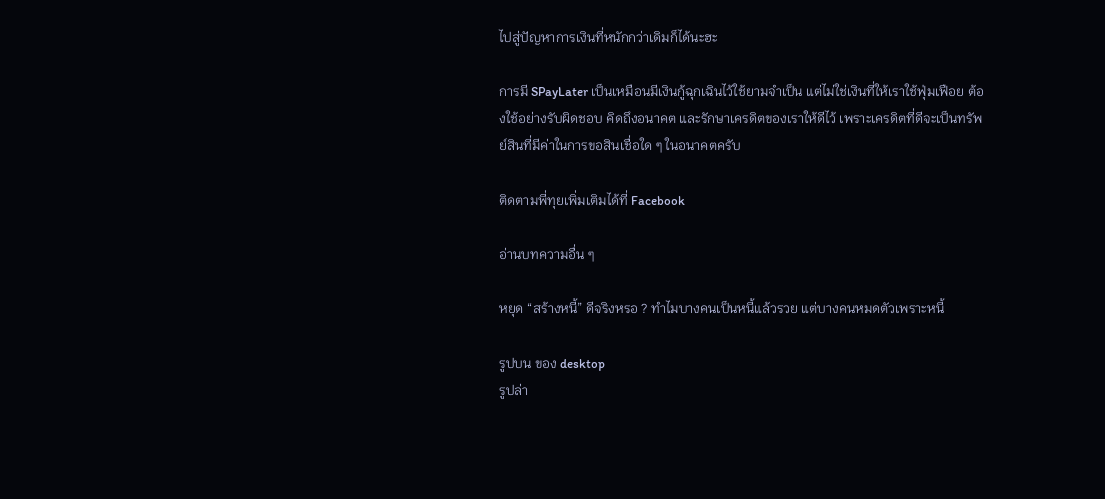ไปสู่ปัญหาการเงินที่หนักกว่าเดิมก็ได้นะฮะ

การมี SPayLater เป็นเหมือนมีเงินกู้ฉุกเฉินไว้ใช้ยามจำเป็น แต่ไม่ใช่เงินที่ให้เราใช้ฟุ่มเฟือย ต้องใช้อย่างรับผิดชอบ คิดถึงอนาคต และรักษาเครดิตของเราให้ดีไว้ เพราะเครดิตที่ดีจะเป็นทรัพย์สินที่มีค่าในการขอสินเชื่อใด ๆ ในอนาคตครับ

ติดตามพี่ทุยเพิ่มเติมได้ที่ Facebook

อ่านบทความอื่น ๆ

หยุด “สร้างหนี้” ดีจริงหรอ ? ทำไมบางคนเป็นหนี้แล้วรวย แต่บางคนหมดตัวเพราะหนี้

รูปบน ของ desktop
รูปล่า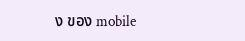ง ของ mobile